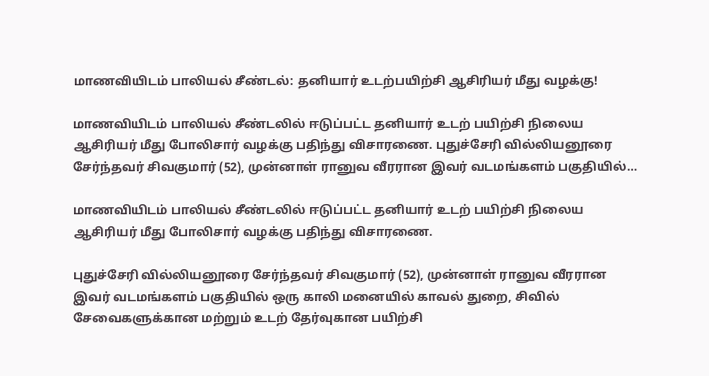மாணவியிடம் பாலியல் சீண்டல்: தனியார் உடற்பயிற்சி ஆசிரியர் மீது வழக்கு!

மாணவியிடம் பாலியல் சீண்டலில் ஈடுப்பட்ட தனியார் உடற் பயிற்சி நிலைய ஆசிரியர் மீது போலிசார் வழக்கு பதிந்து விசாரணை. புதுச்சேரி வில்லியனூரை சேர்ந்தவர் சிவகுமார் (52), முன்னாள் ரானுவ வீரரான இவர் வடமங்களம் பகுதியில்…

மாணவியிடம் பாலியல் சீண்டலில் ஈடுப்பட்ட தனியார் உடற் பயிற்சி நிலைய ஆசிரியர் மீது போலிசார் வழக்கு பதிந்து விசாரணை.

புதுச்சேரி வில்லியனூரை சேர்ந்தவர் சிவகுமார் (52), முன்னாள் ரானுவ வீரரான இவர் வடமங்களம் பகுதியில் ஒரு காலி மனையில் காவல் துறை, சிவில் சேவைகளுக்கான மற்றும் உடற் தேர்வுகான பயிற்சி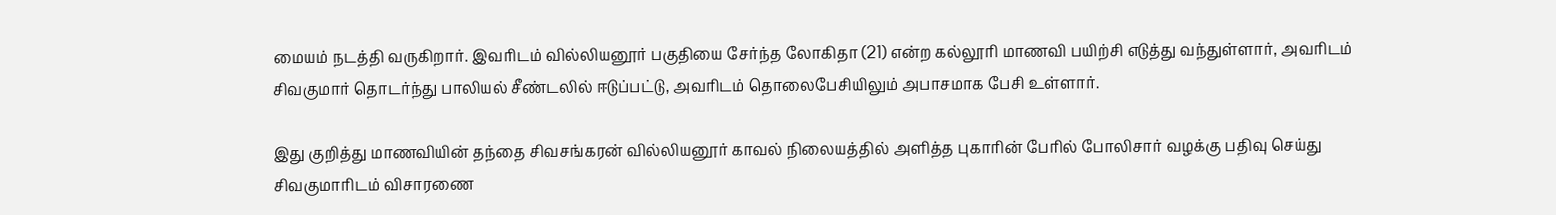மையம் நடத்தி வருகிறார். இவரிடம் வில்லியனூர் பகுதியை சேர்ந்த லோகிதா (21) என்ற கல்லூரி மாணவி பயிற்சி எடுத்து வந்துள்ளார், அவரிடம் சிவகுமார் தொடர்ந்து பாலியல் சீண்டலில் ஈடுப்பட்டு, அவரிடம் தொலைபேசியிலும் அபாசமாக பேசி உள்ளார்.

இது குறித்து மாணவியின் தந்தை சிவசங்கரன் வில்லியனூர் காவல் நிலையத்தில் அளித்த புகாரின் பேரில் போலிசார் வழக்கு பதிவு செய்து சிவகுமாரிடம் விசாரணை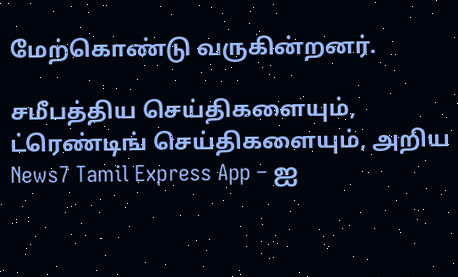மேற்கொண்டு வருகின்றனர்.

சமீபத்திய செய்திகளையும், ட்ரெண்டிங் செய்திகளையும், அறிய News7 Tamil Express App – ஐ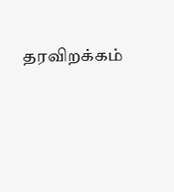தரவிறக்கம்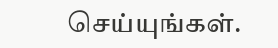செய்யுங்கள்.